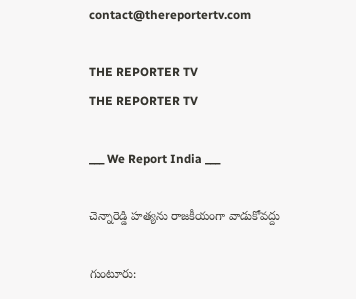contact@thereportertv.com

THE REPORTER TV
THE REPORTER TV

___ We Report India ___

చెన్నారెడ్డి హత్యను రాజకీయంగా వాడుకోవద్దు

గుంటూరు: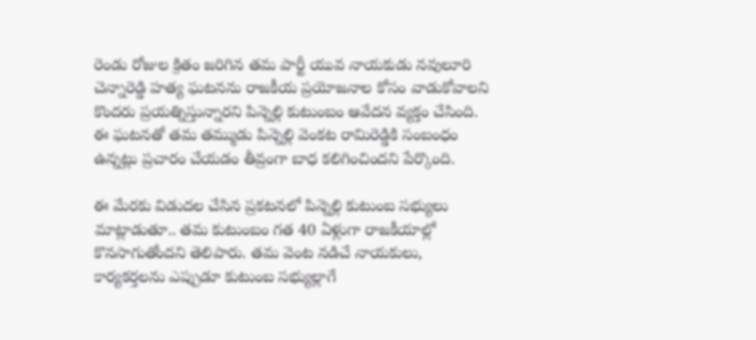రెండు రోజుల క్రితం జరిగిన తమ పార్టీ యువ నాయకుడు నవులూరి చెన్నారెడ్డి హత్య ఘటనను రాజకీయ ప్రయోజనాల కోసం వాడుకోవాలని కొందరు ప్రయత్నిస్తున్నారని పిన్నెల్లి కుటుంబం ఆవేదన వ్యక్తం చేసింది. ఈ ఘటనతో తమ తమ్ముడు పిన్నెల్లి వెంకట రామిరెడ్డికి సంబంధం ఉన్నట్లు ప్రచారం చేయడం తీవ్రంగా బాధ కలిగించిందని పేర్కొంది.

ఈ మేరకు విడుదల చేసిన ప్రకటనలో పిన్నెల్లి కుటుంబ సభ్యులు మాట్లాడుతూ.. తమ కుటుంబం గత 40 ఏళ్లుగా రాజకీయాల్లో కొనసాగుతోందని తెలిపారు. తమ వెంట నడిచే నాయకులు, కార్యకర్తలను ఎప్పుడూ కుటుంబ సభ్యుల్లాగే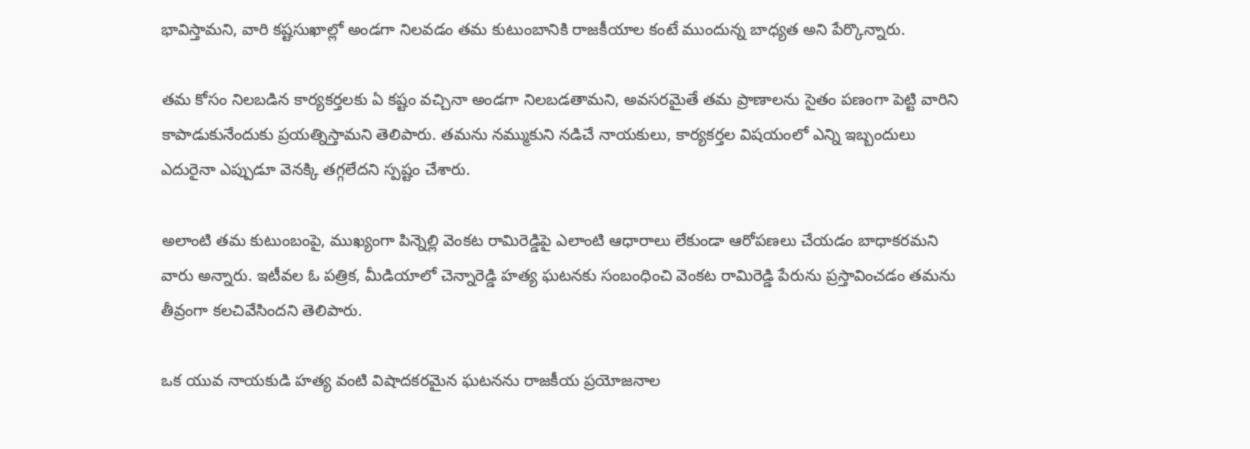భావిస్తామని, వారి కష్టసుఖాల్లో అండగా నిలవడం తమ కుటుంబానికి రాజకీయాల కంటే ముందున్న బాధ్యత అని పేర్కొన్నారు.

తమ కోసం నిలబడిన కార్యకర్తలకు ఏ కష్టం వచ్చినా అండగా నిలబడతామని, అవసరమైతే తమ ప్రాణాలను సైతం పణంగా పెట్టి వారిని కాపాడుకునేందుకు ప్రయత్నిస్తామని తెలిపారు. తమను నమ్ముకుని నడిచే నాయకులు, కార్యకర్తల విషయంలో ఎన్ని ఇబ్బందులు ఎదురైనా ఎప్పుడూ వెనక్కి తగ్గలేదని స్పష్టం చేశారు.

అలాంటి తమ కుటుంబంపై, ముఖ్యంగా పిన్నెల్లి వెంకట రామిరెడ్డిపై ఎలాంటి ఆధారాలు లేకుండా ఆరోపణలు చేయడం బాధాకరమని వారు అన్నారు. ఇటీవల ఓ పత్రిక, మీడియాలో చెన్నారెడ్డి హత్య ఘటనకు సంబంధించి వెంకట రామిరెడ్డి పేరును ప్రస్తావించడం తమను తీవ్రంగా కలచివేసిందని తెలిపారు.

ఒక యువ నాయకుడి హత్య వంటి విషాదకరమైన ఘటనను రాజకీయ ప్రయోజనాల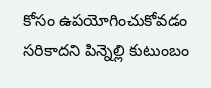కోసం ఉపయోగించుకోవడం సరికాదని పిన్నెల్లి కుటుంబం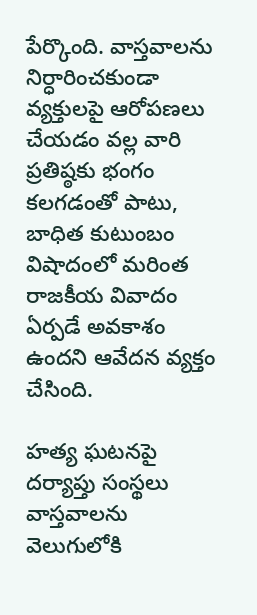పేర్కొంది. వాస్తవాలను నిర్ధారించకుండా వ్యక్తులపై ఆరోపణలు చేయడం వల్ల వారి ప్రతిష్ఠకు భంగం కలగడంతో పాటు, బాధిత కుటుంబం విషాదంలో మరింత రాజకీయ వివాదం ఏర్పడే అవకాశం ఉందని ఆవేదన వ్యక్తం చేసింది.

హత్య ఘటనపై దర్యాప్తు సంస్థలు వాస్తవాలను వెలుగులోకి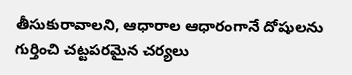తీసుకురావాలని, ఆధారాల ఆధారంగానే దోషులను గుర్తించి చట్టపరమైన చర్యలు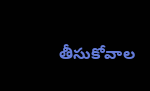తీసుకోవాల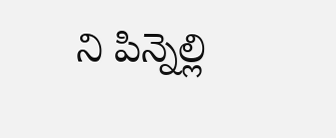ని పిన్నెల్లి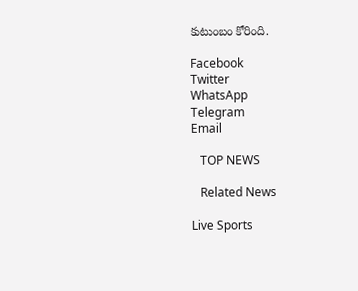కుటుంబం కోరింది.

Facebook
Twitter
WhatsApp
Telegram
Email

   TOP NEWS

   Related News

Live Sports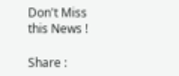Don't Miss this News !

Share :